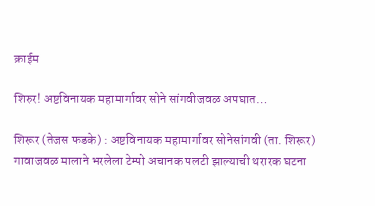क्राईम

शिरुर! अष्टविनायक महामार्गावर सोने सांगवीजवळ अपघात…

शिरूर (तेजस फडके) : अष्टविनायक महामार्गावर सोनेसांगवी (ता. शिरूर) गावाजवळ मालाने भरलेला टेम्पो अचानक पलटी झाल्याची थरारक घटना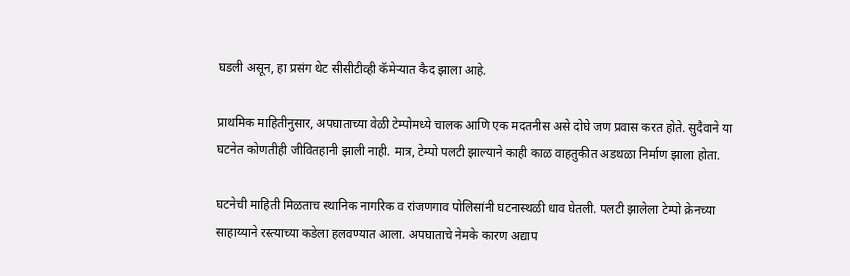घडली असून, हा प्रसंग थेट सीसीटीव्ही कॅमेऱ्यात कैद झाला आहे.

प्राथमिक माहितीनुसार, अपघाताच्या वेळी टेम्पोमध्ये चालक आणि एक मदतनीस असे दोघे जण प्रवास करत होते. सुदैवाने या घटनेत कोणतीही जीवितहानी झाली नाही. मात्र, टेम्पो पलटी झाल्याने काही काळ वाहतुकीत अडथळा निर्माण झाला होता.

घटनेची माहिती मिळताच स्थानिक नागरिक व रांजणगाव पोलिसांनी घटनास्थळी धाव घेतली. पलटी झालेला टेम्पो क्रेनच्या साहाय्याने रस्त्याच्या कडेला हलवण्यात आला. अपघाताचे नेमके कारण अद्याप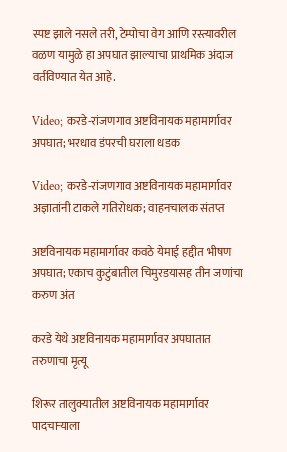स्पष्ट झाले नसले तरी, टेम्पोचा वेग आणि रस्त्यावरील वळण यामुळे हा अपघात झाल्याचा प्राथमिक अंदाज वर्तविण्यात येत आहे.

Video; करडे-रांजणगाव अष्टविनायक महामार्गावर अपघात; भरधाव डंपरची घराला धडक

Video; करडे-रांजणगाव अष्टविनायक महामार्गावर अज्ञातांनी टाकले गतिरोधक; वाहनचालक संतप्त

अष्टविनायक महामार्गावर कवठे येमाई हद्दीत भीषण अपघात; एकाच कुटुंबातील चिमुरडयासह तीन जणांचा करुण अंत

करडे येथे अष्टविनायक महामार्गावर अपघातात तरुणाचा मृत्यू

शिरूर तालुक्यातील अष्टविनायक महामार्गावर पादचाऱ्याला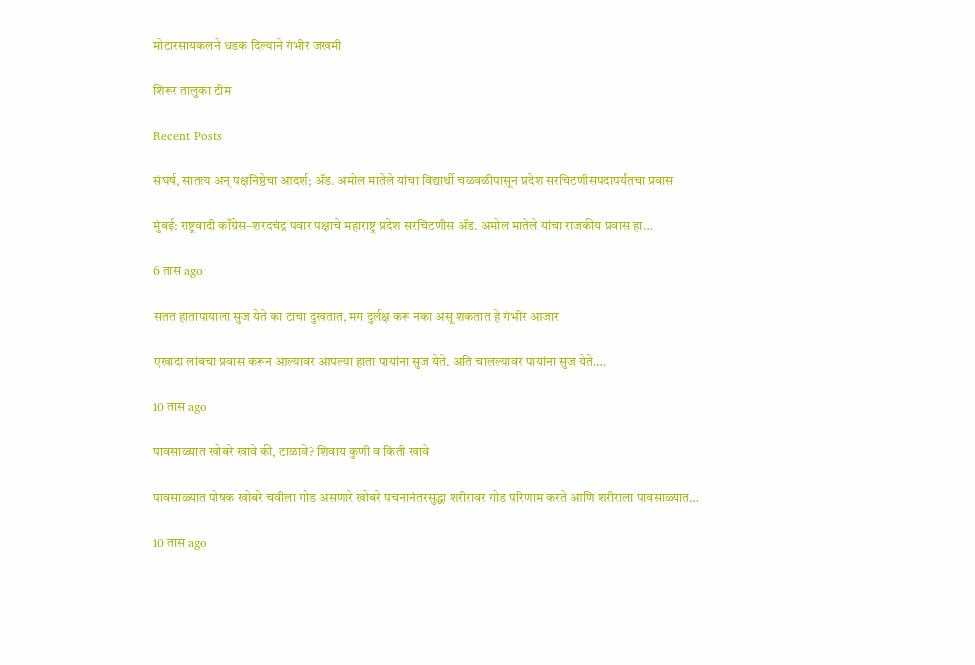मोटारसायकलने धडक दिल्याने गंभीर जखमी

शिरूर तालुका टीम

Recent Posts

संघर्ष, सातत्य अन् पक्षनिष्ठेचा आदर्श; ॲड. अमोल मातेले यांचा विद्यार्थी चळवळीपासून प्रदेश सरचिटणीसपदापर्यंतचा प्रवास

मुंबई: राष्ट्रवादी काँग्रेस–शरदचंद्र पवार पक्षाचे महाराष्ट्र प्रदेश सरचिटणीस ॲड. अमोल मातेले यांचा राजकीय प्रवास हा…

6 तास ago

सतत हातापायाला सुज येते का टाचा दुखतात, मग दुर्लक्ष करू नका असू शकतात हे गंभीर आजार

एखादा लांबचा प्रवास करून आल्यावर आपल्या हाता पायांना सुज येते. अति चालल्यावर पायांना सुज येते.…

10 तास ago

पावसाळ्यात खोबरे खावे की, टाळावे? शिवाय कुणी व किती खावे

पावसाळ्यात पोषक खोबरे चवीला गोड असणारे खोबरे पचनानंतरसुद्धा शरीरावर गोड परिणाम करते आणि शरीराला पावसाळ्यात…

10 तास ago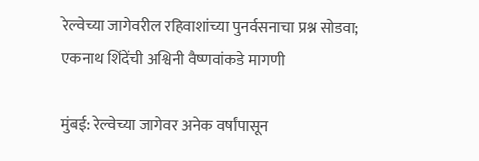रेल्वेच्या जागेवरील रहिवाशांच्या पुनर्वसनाचा प्रश्न सोडवा; एकनाथ शिंदेंची अश्विनी वैष्णवांकडे मागणी

मुंबई: रेल्वेच्या जागेवर अनेक वर्षांपासून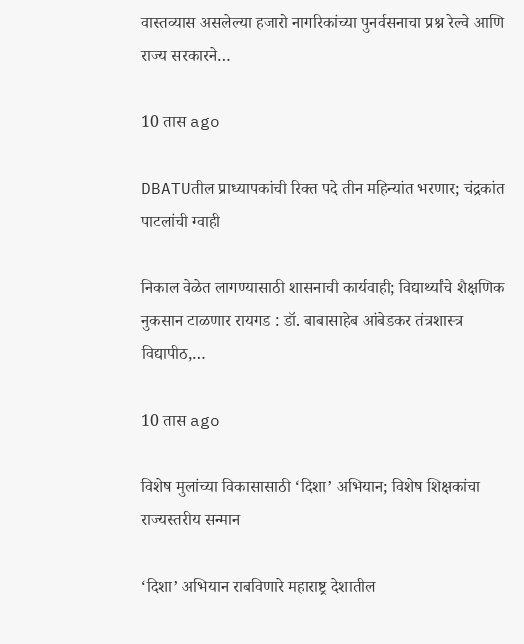वास्तव्यास असलेल्या हजारो नागरिकांच्या पुनर्वसनाचा प्रश्न रेल्वे आणि राज्य सरकारने…

10 तास ago

DBATUतील प्राध्यापकांची रिक्त पदे तीन महिन्यांत भरणार; चंद्रकांत पाटलांची ग्वाही

निकाल वेळेत लागण्यासाठी शासनाची कार्यवाही; विद्यार्थ्यांचे शैक्षणिक नुकसान टाळणार रायगड : डॉ. बाबासाहेब आंबेडकर तंत्रशास्त्र विद्यापीठ,…

10 तास ago

विशेष मुलांच्या विकासासाठी ‘दिशा’ अभियान; विशेष शिक्षकांचा राज्यस्तरीय सन्मान

‘दिशा’ अभियान राबविणारे महाराष्ट्र देशातील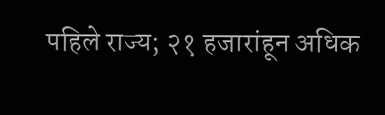पहिले राज्य; २१ हजारांहून अधिक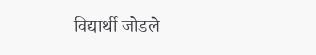विद्यार्थी जोडले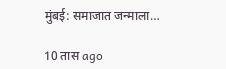मुंबई: समाजात जन्माला…

10 तास ago